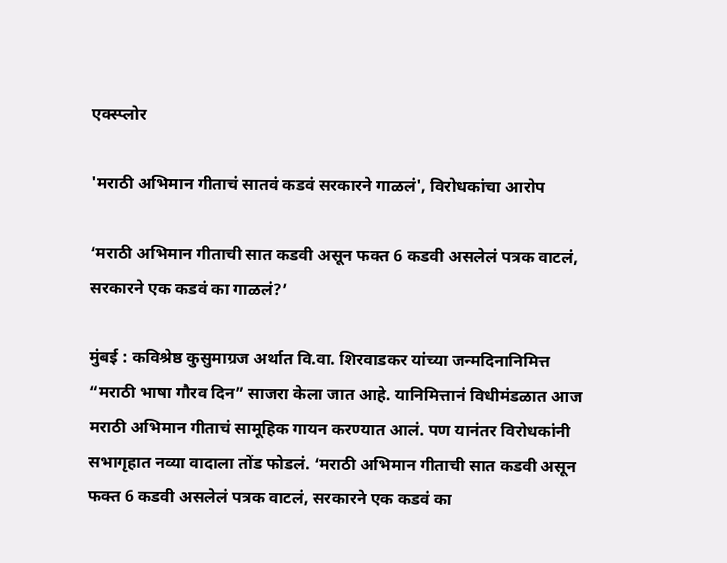एक्स्प्लोर

'मराठी अभिमान गीताचं सातवं कडवं सरकारने गाळलं', विरोधकांचा आरोप

‘मराठी अभिमान गीताची सात कडवी असून फक्त 6 कडवी असलेलं पत्रक वाटलं, सरकारने एक कडवं का गाळलं?’

मुंबई : कविश्रेष्ठ कुसुमाग्रज अर्थात वि.वा. शिरवाडकर यांच्या जन्मदिनानिमित्त “मराठी भाषा गौरव दिन” साजरा केला जात आहे. यानिमित्तानं विधीमंडळात आज मराठी अभिमान गीताचं सामूहिक गायन करण्यात आलं. पण यानंतर विरोधकांनी सभागृहात नव्या वादाला तोंड फोडलं. ‘मराठी अभिमान गीताची सात कडवी असून फक्त 6 कडवी असलेलं पत्रक वाटलं, सरकारने एक कडवं का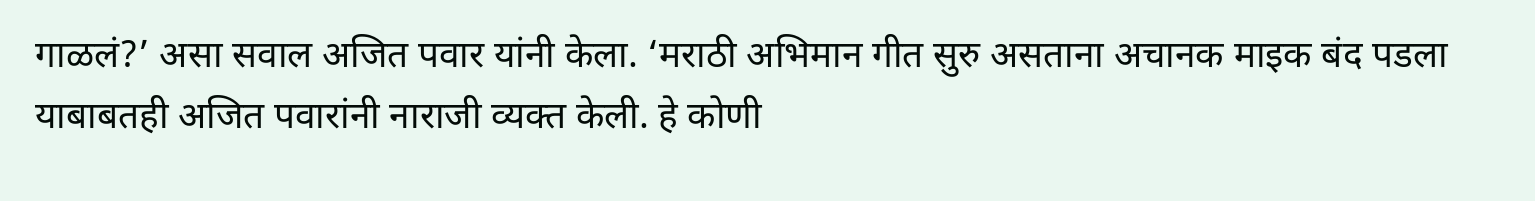गाळलं?’ असा सवाल अजित पवार यांनी केला. ‘मराठी अभिमान गीत सुरु असताना अचानक माइक बंद पडला याबाबतही अजित पवारांनी नाराजी व्यक्त केली. हे कोणी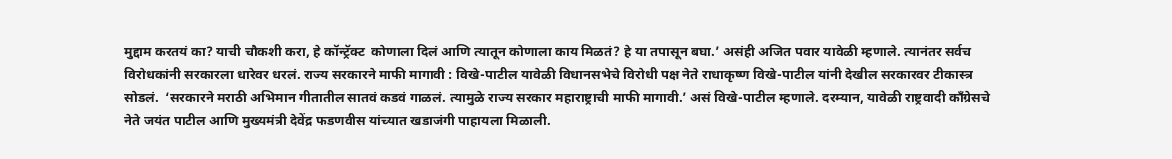मुद्दाम करतयं का? याची चौकशी करा, हे कॉन्ट्रॅक्ट  कोणाला दिलं आणि त्यातून कोणाला काय मिळतं? हे या तपासून बघा.’ असंही अजित पवार यावेळी म्हणाले. त्यानंतर सर्वच विरोधकांनी सरकारला धारेवर धरलं. राज्य सरकारने माफी मागावी : विखे-पाटील यावेळी विधानसभेचे विरोधी पक्ष नेते राधाकृष्ण विखे-पाटील यांनी देखील सरकारवर टीकास्त्र सोडलं.  ‘सरकारने मराठी अभिमान गीतातील सातवं कडवं गाळलं. त्यामुळे राज्य सरकार महाराष्ट्राची माफी मागावी.’ असं विखे-पाटील म्हणाले. दरम्यान, यावेळी राष्ट्रवादी काँग्रेसचे नेते जयंत पाटील आणि मुख्यमंत्री देवेंद्र फडणवीस यांच्यात खडाजंगी पाहायला मिळाली.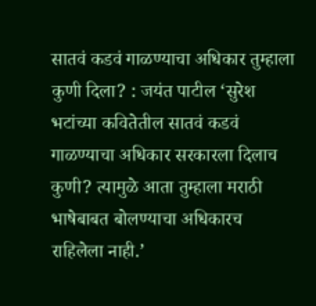सातवं कडवं गाळण्याचा अधिकार तुम्हाला कुणी दिला? : जयंत पाटील ‘सुरेश भटांच्या कवितेतील सातवं कडवं गाळण्याचा अधिकार सरकारला दिलाच कुणी? त्यामुळे आता तुम्हाला मराठी भाषेबाबत बोलण्याचा अधिकारच राहिलेला नाही.’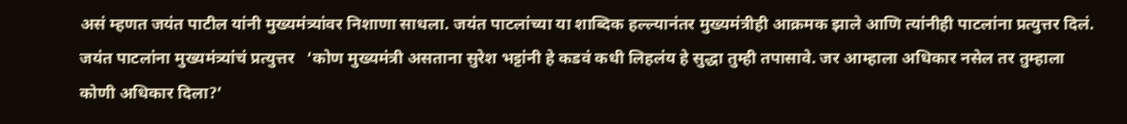असं म्हणत जयंत पाटील यांनी मुख्यमंत्र्यांवर निशाणा साधला. जयंत पाटलांच्या या शाब्दिक हल्ल्यानंतर मुख्यमंत्रीही आक्रमक झाले आणि त्यांनीही पाटलांना प्रत्युत्तर दिलं. जयंत पाटलांना मुख्यमंत्र्यांचं प्रत्युत्तर   ‘कोण मुख्यमंत्री असताना सुरेश भट्टांनी हे कडवं कधी लिहलंय हे सुद्धा तुम्ही तपासावे. जर आम्हाला अधिकार नसेल तर तुम्हाला कोणी अधिकार दिला?’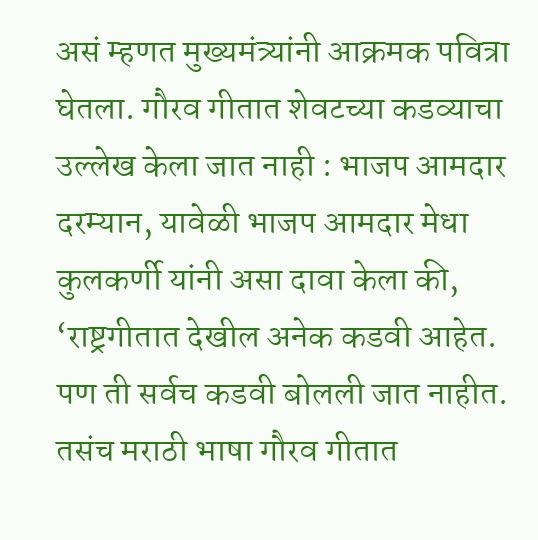असं म्हणत मुख्यमंत्र्यांनी आक्रमक पवित्रा घेतला. गौरव गीतात शेवटच्या कडव्याचा उल्लेख केला जात नाही : भाजप आमदार दरम्यान, यावेळी भाजप आमदार मेधा कुलकर्णी यांनी असा दावा केला की, ‘राष्ट्रगीतात देखील अनेक कडवी आहेत. पण ती सर्वच कडवी बोलली जात नाहीत. तसंच मराठी भाषा गौरव गीतात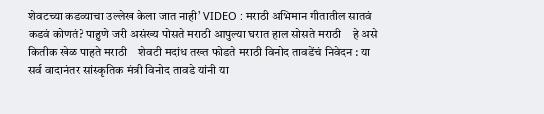शेवटच्या कडव्याचा उल्लेख केला जात नाही’ VIDEO : मराठी अभिमान गीतातील सातवं कडवं कोणतं? पाहुणे जरी असंख्य पोसते मराठी आपुल्या घरात हाल सोसते मराठी    हे असे कितीक खेळ पाहते मराठी    शेवटी मदांध तख्त फोडते मराठी विनोद तावडेंचं निवेदन : या सर्व वादानंतर सांस्कृतिक मंत्री विनोद तावडे यांनी या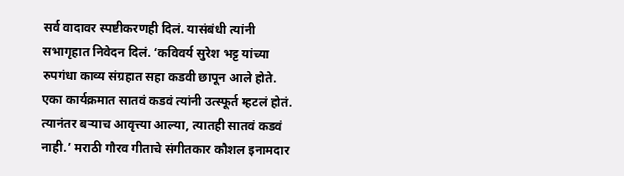सर्व वादावर स्पष्टीकरणही दिलं. यासंबंधी त्यांनी सभागृहात निवेदन दिलं. ‘कविवर्य सुरेश भट्ट यांच्या रुपगंधा काव्य संग्रहात सहा कडवी छापून आले होते. एका कार्यक्रमात सातवं कडवं त्यांनी उत्स्फूर्त म्हटलं होतं. त्यानंतर बऱ्याच आवृत्त्या आल्या, त्यातही सातवं कडवं नाही.’ मराठी गौरव गीताचे संगीतकार कौशल इनामदार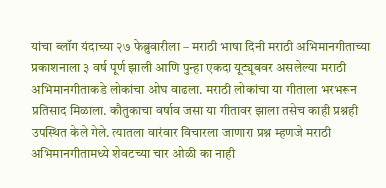यांचा ब्लॉग यंदाच्या २७ फेब्रुवारीला – मराठी भाषा दिनी मराठी अभिमानगीताच्या प्रकाशनाला ३ वर्ष पूर्ण झाली आणि पुन्हा एकदा यूट्यूबवर असलेल्या मराठी अभिमानगीताकडे लोकांचा ओघ वाढला. मराठी लोकांचा या गीताला भरभरून प्रतिसाद मिळाला. कौतुकाचा वर्षाव जसा या गीतावर झाला तसेच काही प्रश्नही उपस्थित केले गेले. त्यातला वारंवार विचारला जाणारा प्रश्न म्हणजे मराठी अभिमानगीतामध्ये शेवटच्या चार ओळी का नाही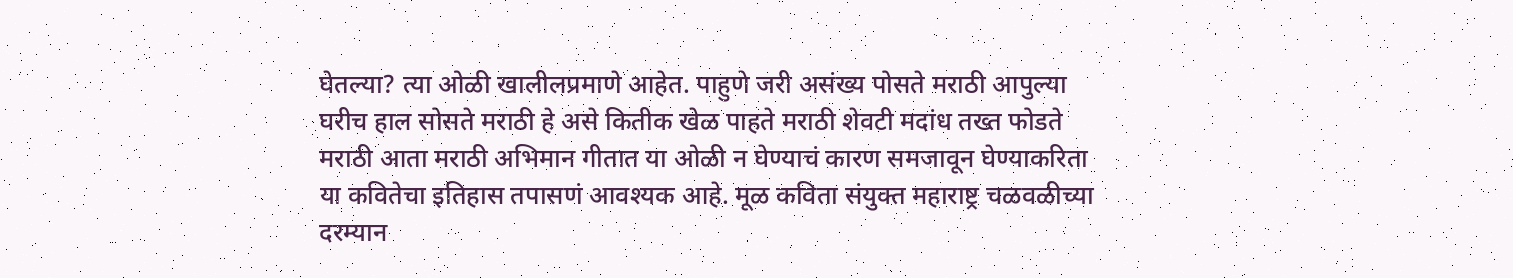घेतल्या? त्या ओळी खालीलप्रमाणे आहेत. पाहुणे जरी असंख्य पोसते मराठी आपुल्या घरीच हाल सोसते मराठी हे असे कितीक खेळ पाहते मराठी शेवटी मदांध तख्त फोडते मराठी आता मराठी अभिमान गीतात या ओळी न घेण्याचं कारण समजावून घेण्याकरिता या कवितेचा इतिहास तपासणं आवश्यक आहे. मूळ कविता संयुक्त महाराष्ट्र चळवळीच्या दरम्यान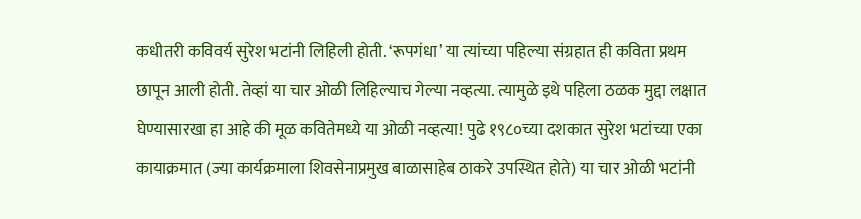कधीतरी कविवर्य सुरेश भटांनी लिहिली होती. ‘रूपगंधा’ या त्यांच्या पहिल्या संग्रहात ही कविता प्रथम छापून आली होती. तेव्हां या चार ओळी लिहिल्याच गेल्या नव्हत्या. त्यामुळे इथे पहिला ठळक मुद्दा लक्षात घेण्यासारखा हा आहे की मूळ कवितेमध्ये या ओळी नव्हत्या! पुढे १९८०च्या दशकात सुरेश भटांच्या एका कायाक्रमात (ज्या कार्यक्रमाला शिवसेनाप्रमुख बाळासाहेब ठाकरे उपस्थित होते) या चार ओळी भटांनी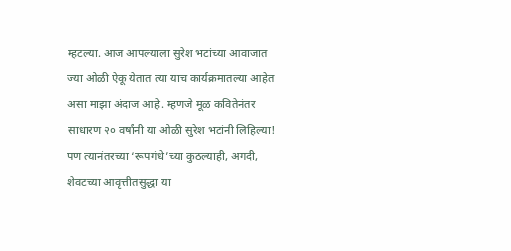म्हटल्या. आज आपल्याला सुरेश भटांच्या आवाजात ज्या ओळी ऐकू येतात त्या याच कार्यक्रमातल्या आहेत असा माझा अंदाज आहे. म्हणजे मूळ कवितेनंतर साधारण २० वर्षांनी या ओळी सुरेश भटांनी लिहिल्या! पण त्यानंतरच्या ‘रूपगंधे’च्या कुठल्याही, अगदी, शेवटच्या आवृत्तीतसुद्धा या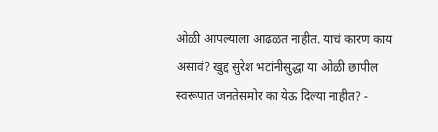ओळी आपल्याला आढळत नाहीत. याचं कारण काय असावं? खुद्द सुरेश भटांनीसुद्धा या ओळी छापील स्वरूपात जनतेसमोर का येऊ दिल्या नाहीत? -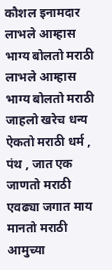कौशल इनामदार लाभले आम्हास भाग्य बोलतो मराठी लाभले आम्हास भाग्य बोलतो मराठी जाहलो खरेच धन्य ऐकतो मराठी धर्म , पंथ , जात एक जाणतो मराठी एवढ्या जगात माय मानतो मराठी आमुच्या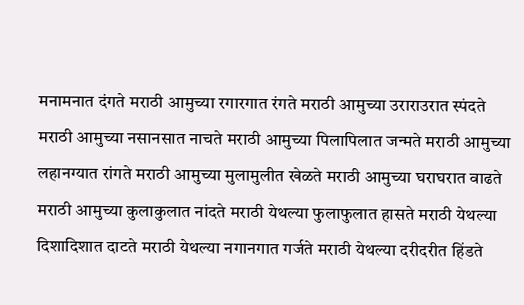मनामनात दंगते मराठी आमुच्या रगारगात रंगते मराठी आमुच्या उराराउरात स्पंदते मराठी आमुच्या नसानसात नाचते मराठी आमुच्या पिलापिलात जन्मते मराठी आमुच्या लहानग्यात रांगते मराठी आमुच्या मुलामुलीत खेळते मराठी आमुच्या घराघरात वाढते मराठी आमुच्या कुलाकुलात नांदते मराठी येथल्या फुलाफुलात हासते मराठी येथल्या दिशादिशात दाटते मराठी येथल्या नगानगात गर्जते मराठी येथल्या दरीदरीत हिंडते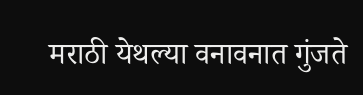मराठी येथल्या वनावनात गुंजते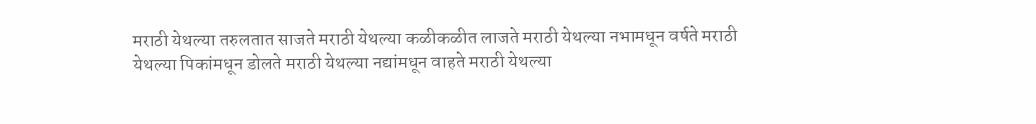मराठी येथल्या तरुलतात साजते मराठी येथल्या कळीकळीत लाजते मराठी येथल्या नभामधून वर्षते मराठी येथल्या पिकांमधून डोलते मराठी येथल्या नद्यांमधून वाहते मराठी येथल्या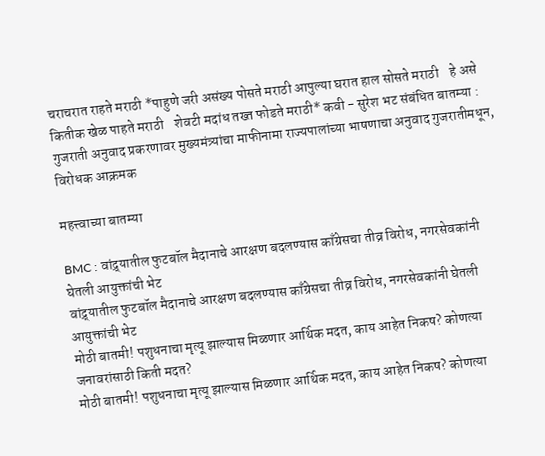चराचरात राहते मराठी *पाहुणे जरी असंख्य पोसते मराठी आपुल्या घरात हाल सोसते मराठी    हे असे कितीक खेळ पाहते मराठी    शेवटी मदांध तख्त फोडते मराठी* कवी - सुरेश भट संबंधित बातम्या : गुजराती अनुवाद प्रकरणावर मुख्यमंत्र्यांचा माफीनामा राज्यपालांच्या भाषणाचा अनुवाद गुजरातीमधून, विरोधक आक्रमक

महत्त्वाच्या बातम्या

BMC : वांद्र्यातील फुटबॉल मैदानाचे आरक्षण बदलण्यास काँग्रेसचा तीव्र विरोध, नगरसेवकांनी घेतली आयुक्तांची भेट
वांद्र्यातील फुटबॉल मैदानाचे आरक्षण बदलण्यास काँग्रेसचा तीव्र विरोध, नगरसेवकांनी घेतली आयुक्तांची भेट
मोठी बातमी! पशुधनाचा मृत्यू झाल्यास मिळणार आर्थिक मदत, काय आहेत निकष? कोणत्या जनावरांसाठी किती मदत?
मोठी बातमी! पशुधनाचा मृत्यू झाल्यास मिळणार आर्थिक मदत, काय आहेत निकष? कोणत्या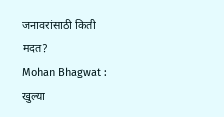जनावरांसाठी किती मदत?
Mohan Bhagwat : खुल्या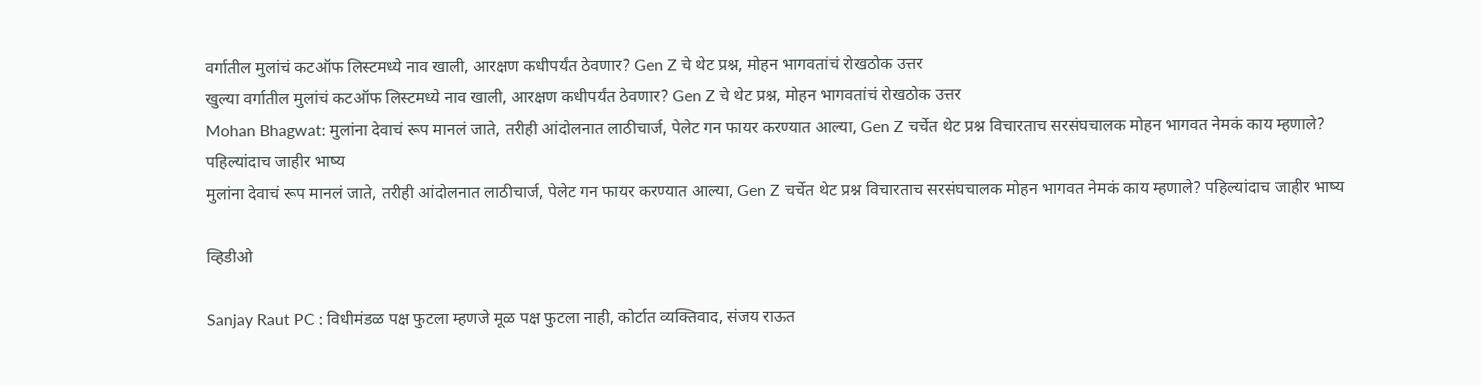वर्गातील मुलांचं कटऑफ लिस्टमध्ये नाव खाली, आरक्षण कधीपर्यंत ठेवणार? Gen Z चे थेट प्रश्न, मोहन भागवतांचं रोखठोक उत्तर
खुल्या वर्गातील मुलांचं कटऑफ लिस्टमध्ये नाव खाली, आरक्षण कधीपर्यंत ठेवणार? Gen Z चे थेट प्रश्न, मोहन भागवतांचं रोखठोक उत्तर
Mohan Bhagwat: मुलांना देवाचं रूप मानलं जाते, तरीही आंदोलनात लाठीचार्ज, पेलेट गन फायर करण्यात आल्या, Gen Z चर्चेत थेट प्रश्न विचारताच सरसंघचालक मोहन भागवत नेमकं काय म्हणाले? पहिल्यांदाच जाहीर भाष्य
मुलांना देवाचं रूप मानलं जाते, तरीही आंदोलनात लाठीचार्ज, पेलेट गन फायर करण्यात आल्या, Gen Z चर्चेत थेट प्रश्न विचारताच सरसंघचालक मोहन भागवत नेमकं काय म्हणाले? पहिल्यांदाच जाहीर भाष्य

व्हिडीओ

Sanjay Raut PC : विधीमंडळ पक्ष फुटला म्हणजे मूळ पक्ष फुटला नाही, कोर्टात व्यक्तिवाद, संजय राऊत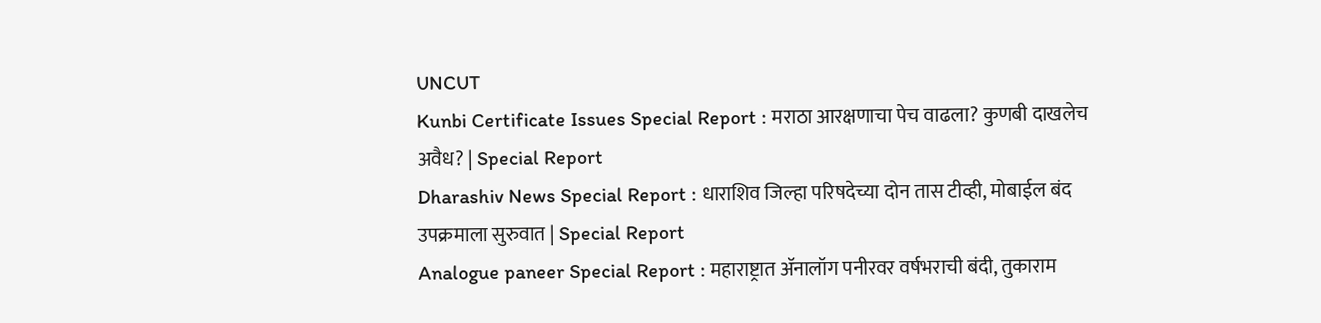UNCUT
Kunbi Certificate Issues Special Report : मराठा आरक्षणाचा पेच वाढला? कुणबी दाखलेच अवैध? | Special Report
Dharashiv News Special Report : धाराशिव जिल्हा परिषदेच्या दोन तास टीव्ही, मोबाईल बंद उपक्रमाला सुरुवात | Special Report
Analogue paneer Special Report : महाराष्ट्रात ॲनालॉग पनीरवर वर्षभराची बंदी, तुकाराम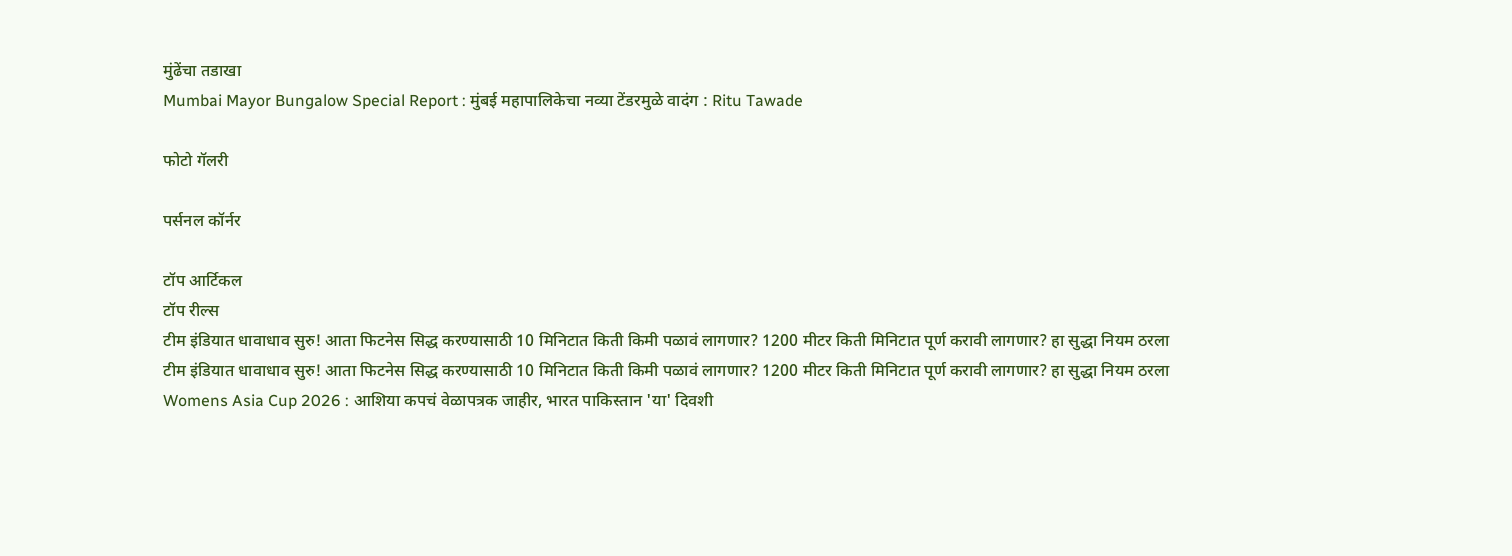मुंढेंचा तडाखा
Mumbai Mayor Bungalow Special Report : मुंबई महापालिकेचा नव्या टेंडरमुळे वादंग : Ritu Tawade

फोटो गॅलरी

पर्सनल कॉर्नर

टॉप आर्टिकल
टॉप रील्स
टीम इंडियात धावाधाव सुरु! आता फिटनेस सिद्ध करण्यासाठी 10 मिनिटात किती किमी पळावं लागणार? 1200 मीटर किती मिनिटात पूर्ण करावी लागणार? हा सुद्धा नियम ठरला
टीम इंडियात धावाधाव सुरु! आता फिटनेस सिद्ध करण्यासाठी 10 मिनिटात किती किमी पळावं लागणार? 1200 मीटर किती मिनिटात पूर्ण करावी लागणार? हा सुद्धा नियम ठरला
Womens Asia Cup 2026 : आशिया कपचं वेळापत्रक जाहीर, भारत पाकिस्तान 'या' दिवशी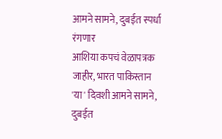आमने सामने, दुबईत स्पर्धा रंगणार
आशिया कपचं वेळापत्रक जाहीर, भारत पाकिस्तान 'या' दिवशी आमने सामने, दुबईत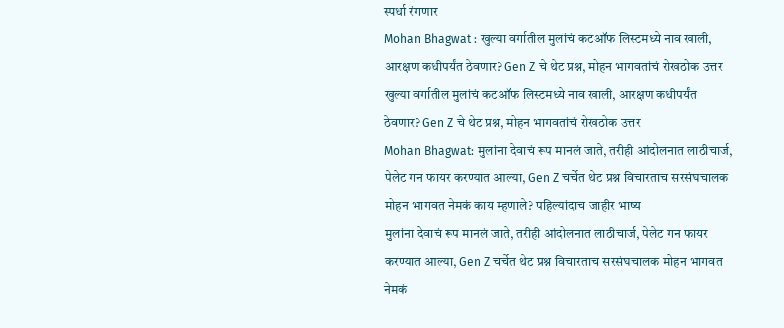स्पर्धा रंगणार
Mohan Bhagwat : खुल्या वर्गातील मुलांचं कटऑफ लिस्टमध्ये नाव खाली, आरक्षण कधीपर्यंत ठेवणार? Gen Z चे थेट प्रश्न, मोहन भागवतांचं रोखठोक उत्तर
खुल्या वर्गातील मुलांचं कटऑफ लिस्टमध्ये नाव खाली, आरक्षण कधीपर्यंत ठेवणार? Gen Z चे थेट प्रश्न, मोहन भागवतांचं रोखठोक उत्तर
Mohan Bhagwat: मुलांना देवाचं रूप मानलं जाते, तरीही आंदोलनात लाठीचार्ज, पेलेट गन फायर करण्यात आल्या, Gen Z चर्चेत थेट प्रश्न विचारताच सरसंघचालक मोहन भागवत नेमकं काय म्हणाले? पहिल्यांदाच जाहीर भाष्य
मुलांना देवाचं रूप मानलं जाते, तरीही आंदोलनात लाठीचार्ज, पेलेट गन फायर करण्यात आल्या, Gen Z चर्चेत थेट प्रश्न विचारताच सरसंघचालक मोहन भागवत नेमकं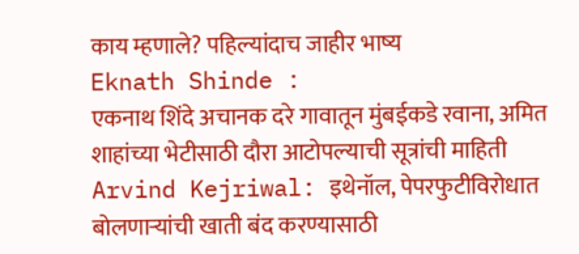काय म्हणाले? पहिल्यांदाच जाहीर भाष्य
Eknath Shinde :
एकनाथ शिंदे अचानक दरे गावातून मुंबईकडे रवाना, अमित शाहांच्या भेटीसाठी दौरा आटोपल्याची सूत्रांची माहिती
Arvind Kejriwal: इथेनॉल, पेपरफुटीविरोधात बोलणाऱ्यांची खाती बंद करण्यासाठी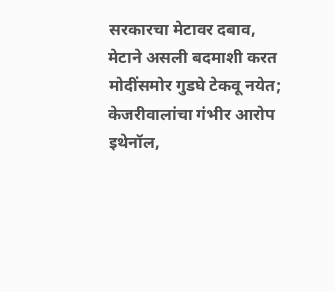सरकारचा मेटावर दबाव, मेटाने असली बदमाशी करत मोदींसमोर गुडघे टेकवू नयेत; केजरीवालांचा गंभीर आरोप
इथेनॉल,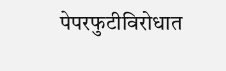पेपरफुटीविरोधात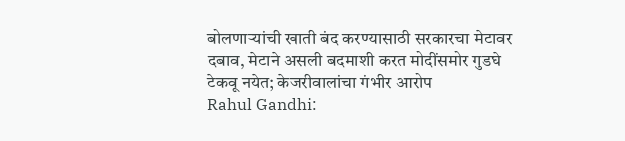बोलणाऱ्यांची खाती बंद करण्यासाठी सरकारचा मेटावर दबाव, मेटाने असली बदमाशी करत मोदींसमोर गुडघे टेकवू नयेत; केजरीवालांचा गंभीर आरोप
Rahul Gandhi: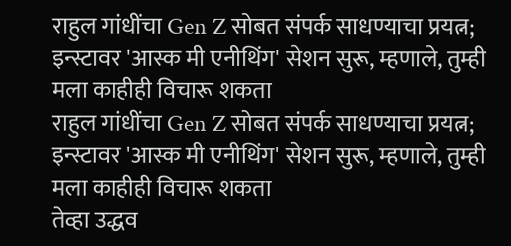राहुल गांधींचा Gen Z सोबत संपर्क साधण्याचा प्रयत्न; इन्स्टावर 'आस्क मी एनीथिंग' सेशन सुरू, म्हणाले, तुम्ही मला काहीही विचारू शकता
राहुल गांधींचा Gen Z सोबत संपर्क साधण्याचा प्रयत्न; इन्स्टावर 'आस्क मी एनीथिंग' सेशन सुरू, म्हणाले, तुम्ही मला काहीही विचारू शकता
तेव्हा उद्धव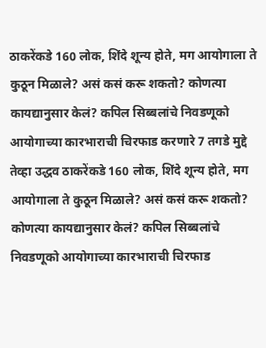ठाकरेंकडे 160 लोक, शिंदे शून्य होते, मग आयोगाला ते कुठून मिळाले? असं कसं करू शकतो? कोणत्या कायद्यानुसार केलं? कपिल सिब्बलांचे निवडणूको आयोगाच्या कारभाराची चिरफाड करणारे 7 तगडे मुद्दे
तेव्हा उद्धव ठाकरेंकडे 160 लोक, शिंदे शून्य होते, मग आयोगाला ते कुठून मिळाले? असं कसं करू शकतो? कोणत्या कायद्यानुसार केलं? कपिल सिब्बलांचे निवडणूको आयोगाच्या कारभाराची चिरफाड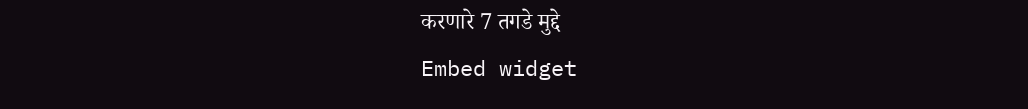करणारे 7 तगडे मुद्दे
Embed widget